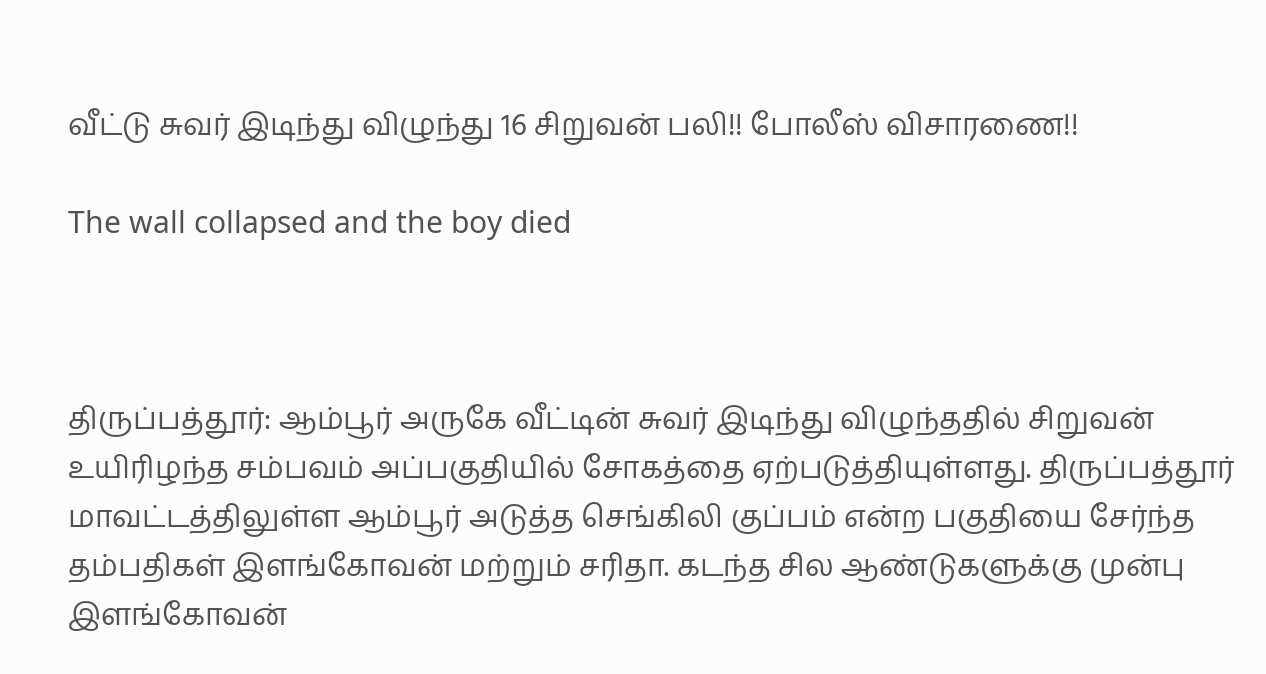வீட்டு சுவர் இடிந்து விழுந்து 16 சிறுவன் பலி!! போலீஸ் விசாரணை!!

The wall collapsed and the boy died



திருப்பத்தூர்: ஆம்பூர் அருகே வீட்டின் சுவர் இடிந்து விழுந்ததில் சிறுவன் உயிரிழந்த சம்பவம் அப்பகுதியில் சோகத்தை ஏற்படுத்தியுள்ளது. திருப்பத்தூர் மாவட்டத்திலுள்ள ஆம்பூர் அடுத்த செங்கிலி குப்பம் என்ற பகுதியை சேர்ந்த தம்பதிகள் இளங்கோவன் மற்றும் சரிதா. கடந்த சில ஆண்டுகளுக்கு முன்பு இளங்கோவன்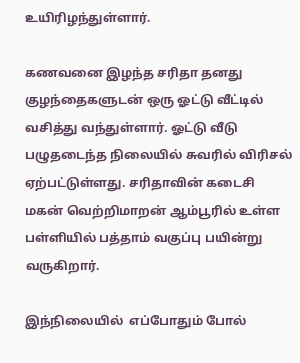உயிரிழந்துள்ளார்.

கணவனை இழந்த சரிதா தனது குழந்தைகளுடன் ஒரு ஓட்டு வீட்டில் வசித்து வந்துள்ளார். ஓட்டு வீடு பழுதடைந்த நிலையில் சுவரில் விரிசல் ஏற்பட்டுள்ளது. சரிதாவின் கடைசி மகன் வெற்றிமாறன் ஆம்பூரில் உள்ள பள்ளியில் பத்தாம் வகுப்பு பயின்று வருகிறார்.

இந்நிலையில்  எப்போதும் போல்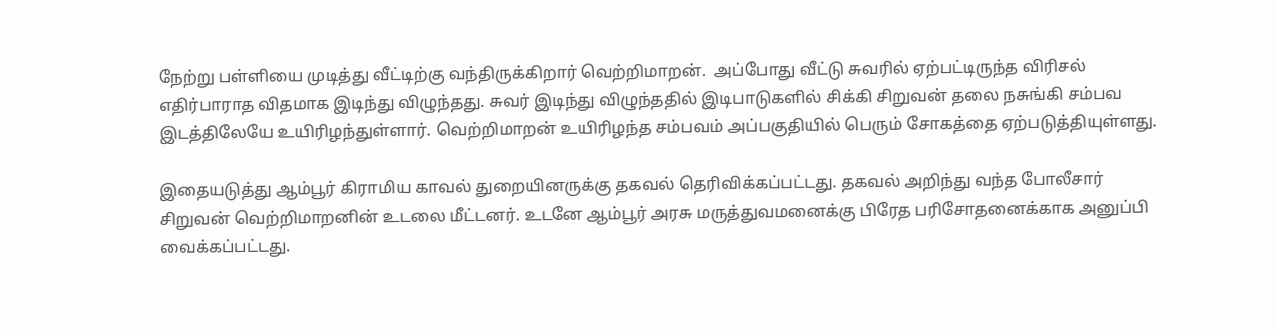நேற்று பள்ளியை முடித்து வீட்டிற்கு வந்திருக்கிறார் வெற்றிமாறன்.  அப்போது வீட்டு சுவரில் ஏற்பட்டிருந்த விரிசல் எதிர்பாராத விதமாக இடிந்து விழுந்தது. சுவர் இடிந்து விழுந்ததில் இடிபாடுகளில் சிக்கி சிறுவன் தலை நசுங்கி சம்பவ இடத்திலேயே உயிரிழந்துள்ளார். வெற்றிமாறன் உயிரிழந்த சம்பவம் அப்பகுதியில் பெரும் சோகத்தை ஏற்படுத்தியுள்ளது.

இதையடுத்து ஆம்பூர் கிராமிய காவல் துறையினருக்கு தகவல் தெரிவிக்கப்பட்டது. தகவல் அறிந்து வந்த போலீசார் சிறுவன் வெற்றிமாறனின் உடலை மீட்டனர். உடனே ஆம்பூர் அரசு மருத்துவமனைக்கு பிரேத பரிசோதனைக்காக அனுப்பி வைக்கப்பட்டது.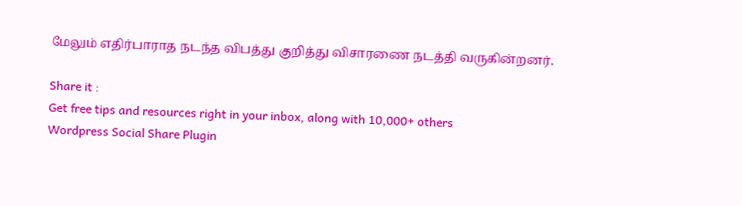மேலும் எதிர்பாராத நடந்த விபத்து குறித்து விசாரணை நடத்தி வருகின்றனர்.

Share it :
Get free tips and resources right in your inbox, along with 10,000+ others
Wordpress Social Share Plugin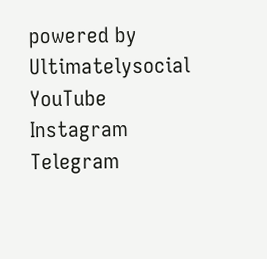powered by Ultimatelysocial
YouTube
Instagram
Telegram